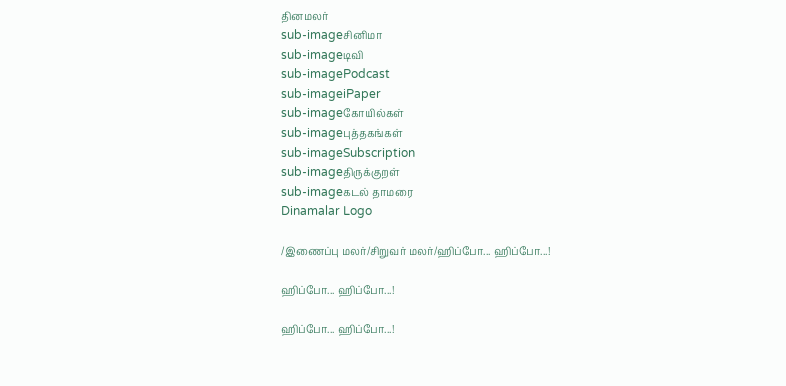தினமலர்
sub-imageசினிமா
sub-imageடிவி
sub-imagePodcast
sub-imageiPaper
sub-imageகோயில்கள்
sub-imageபுத்தகங்கள்
sub-imageSubscription
sub-imageதிருக்குறள்
sub-imageகடல் தாமரை
Dinamalar Logo

/இணைப்பு மலர்/சிறுவர் மலர்/ஹிப்போ... ஹிப்போ...!

ஹிப்போ... ஹிப்போ...!

ஹிப்போ... ஹிப்போ...!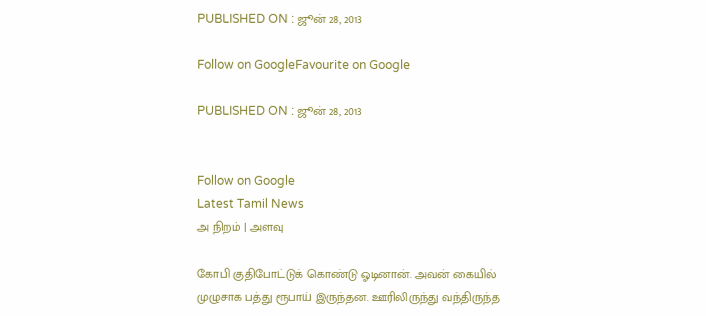PUBLISHED ON : ஜூன் 28, 2013

Follow on GoogleFavourite on Google

PUBLISHED ON : ஜூன் 28, 2013


Follow on Google
Latest Tamil News
அ நிறம் | அளவு

கோபி குதிபோட்டுக் கொண்டு ஓடினான். அவன் கையில் முழுசாக பத்து ரூபாய் இருந்தன. ஊரிலிருந்து வந்திருந்த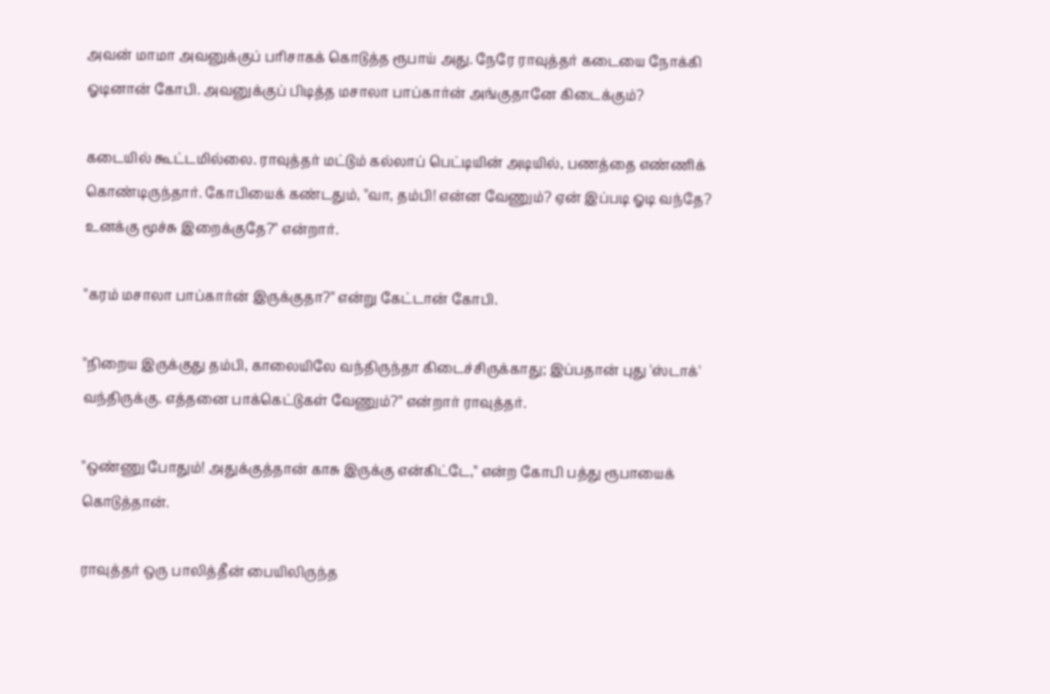அவன் மாமா அவனுக்குப் பரிசாகக் கொடுத்த ரூபாய் அது. நேரே ராவுத்தர் கடையை நோக்கி ஓடினான் கோபி. அவனுக்குப் பிடித்த மசாலா பாப்கார்ன் அங்குதானே கிடைக்கும்?

கடையில் கூட்டமில்லை. ராவுத்தர் மட்டும் கல்லாப் பெட்டியின் அடியில், பணத்தை எண்ணிக் கொண்டிருந்தார். கோபியைக் கண்டதும், ''வா, தம்பி! என்ன வேணும்? ஏன் இப்படி ஓடி வந்தே? உனக்கு மூச்சு இறைக்குதே?'' என்றார்.

''கரம் மசாலா பாப்கார்ன் இருக்குதா?'' என்று கேட்டான் கோபி.

''நிறைய இருக்குது தம்பி, காலையிலே வந்திருந்தா கிடைச்சிருக்காது; இப்பதான் புது 'ஸ்டாக்' வந்திருக்கு. எத்தனை பாக்கெட்டுகள் வேணும்?'' என்றார் ராவுத்தர்.

''ஒண்ணு போதும்! அதுக்குத்தான் காசு இருக்கு என்கிட்டே,'' என்ற கோபி பத்து ரூபாயைக் கொடுத்தான்.

ராவுத்தர் ஒரு பாலித்தீன் பையிலிருந்த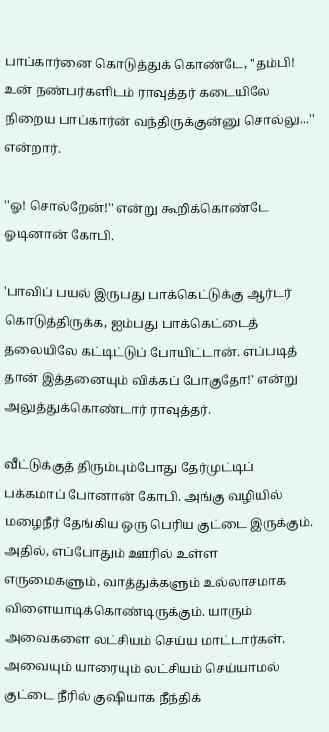பாப்கார்னை கொடுத்துக் கொண்டே, ''தம்பி! உன் நண்பர்களிடம் ராவுத்தர் கடையிலே நிறைய பாப்கார்ன் வந்திருக்குன்னு சொல்லு...'' என்றார்.

''ஓ! சொல்றேன்!'' என்று கூறிக்கொண்டே ஓடினான் கோபி.

'பாவிப் பயல் இருபது பாக்கெட்டுக்கு ஆர்டர் கொடுத்திருக்க, ஐம்பது பாக்கெட்டைத் தலையிலே கட்டிட்டுப் போயிட்டான். எப்படித் தான் இத்தனையும் விக்கப் போகுதோ!' என்று அலுத்துக்கொண்டார் ராவுத்தர்.

வீட்டுக்குத் திரும்பும்போது தேர்முட்டிப் பக்கமாப் போனான் கோபி. அங்கு வழியில் மழைநீர் தேங்கிய ஒரு பெரிய குட்டை இருக்கும். அதில், எப்போதும் ஊரில் உள்ள எருமைகளும், வாத்துக்களும் உல்லாசமாக விளையாடிக்கொண்டிருக்கும். யாரும் அவைகளை லட்சியம் செய்ய மாட்டார்கள். அவையும் யாரையும் லட்சியம் செய்யாமல் குட்டை நீரில் குஷியாக நீந்திக்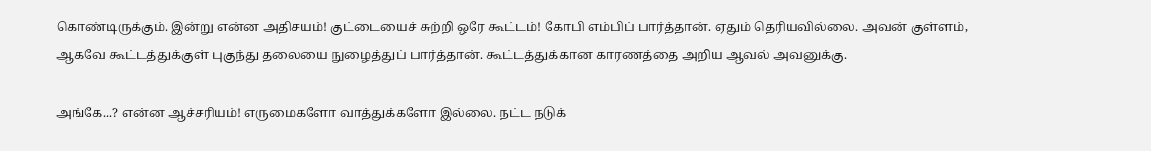கொண்டிருக்கும். இன்று என்ன அதிசயம்! குட்டையைச் சுற்றி ஒரே கூட்டம்! கோபி எம்பிப் பார்த்தான். ஏதும் தெரியவில்லை. அவன் குள்ளம், ஆகவே கூட்டத்துக்குள் புகுந்து தலையை நுழைத்துப் பார்த்தான். கூட்டத்துக்கான காரணத்தை அறிய ஆவல் அவனுக்கு.

அங்கே...? என்ன ஆச்சரியம்! எருமைகளோ வாத்துக்களோ இல்லை. நட்ட நடுக்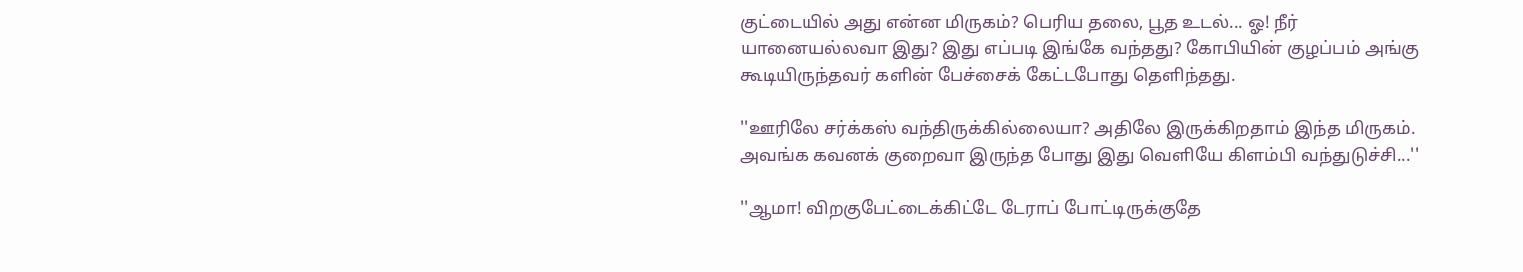குட்டையில் அது என்ன மிருகம்? பெரிய தலை, பூத உடல்... ஓ! நீர் யானையல்லவா இது? இது எப்படி இங்கே வந்தது? கோபியின் குழப்பம் அங்கு கூடியிருந்தவர் களின் பேச்சைக் கேட்டபோது தெளிந்தது.

''ஊரிலே சர்க்கஸ் வந்திருக்கில்லையா? அதிலே இருக்கிறதாம் இந்த மிருகம். அவங்க கவனக் குறைவா இருந்த போது இது வெளியே கிளம்பி வந்துடுச்சி...''

''ஆமா! விறகுபேட்டைக்கிட்டே டேராப் போட்டிருக்குதே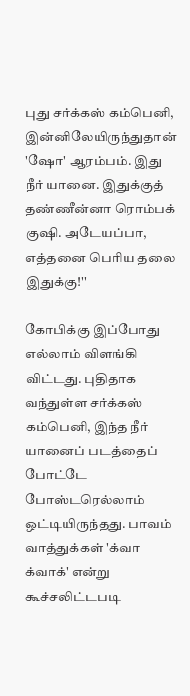புது சர்க்கஸ் கம்பெனி, இன்னிலேயிருந்துதான் 'ஷோ' ஆரம்பம். இது நீர் யானை. இதுக்குத் தண்ணீன்னா ரொம்பக் குஷி. அடேயப்பா, எத்தனை பெரிய தலை இதுக்கு!''

கோபிக்கு இப்போது எல்லாம் விளங்கி விட்டது. புதிதாக வந்துள்ள சர்க்கஸ் கம்பெனி, இந்த நீர் யானைப் படத்தைப் போட்டே போஸ்டரெல்லாம் ஒட்டியிருந்தது. பாவம் வாத்துக்கள் 'க்வா க்வாக்' என்று கூச்சலிட்டபடி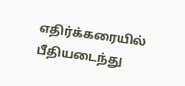எதிர்க்கரையில் பீதியடைந்து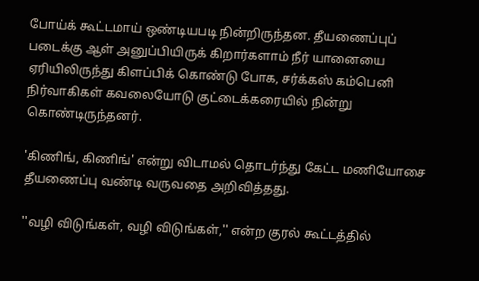போய்க் கூட்டமாய் ஒண்டியபடி நின்றிருந்தன. தீயணைப்புப் படைக்கு ஆள் அனுப்பியிருக் கிறார்களாம் நீர் யானையை ஏரியிலிருந்து கிளப்பிக் கொண்டு போக, சர்க்கஸ் கம்பெனி நிர்வாகிகள் கவலையோடு குட்டைக்கரையில் நின்று கொண்டிருந்தனர்.

'கிணிங், கிணிங்' என்று விடாமல் தொடர்ந்து கேட்ட மணியோசை தீயணைப்பு வண்டி வருவதை அறிவித்தது.

''வழி விடுங்கள், வழி விடுங்கள்,'' என்ற குரல் கூட்டத்தில்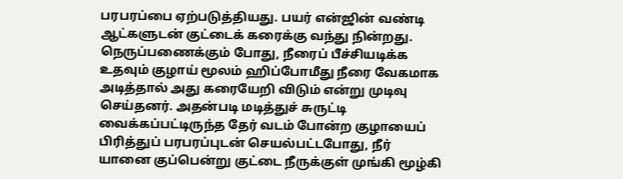பரபரப்பை ஏற்படுத்தியது. பயர் என்ஜின் வண்டி ஆட்களுடன் குட்டைக் கரைக்கு வந்து நின்றது. நெருப்பணைக்கும் போது, நீரைப் பீச்சியடிக்க உதவும் குழாய் மூலம் ஹிப்போமீது நீரை வேகமாக அடித்தால் அது கரையேறி விடும் என்று முடிவு செய்தனர். அதன்படி மடித்துச் சுருட்டி வைக்கப்பட்டிருந்த தேர் வடம் போன்ற குழாயைப் பிரித்துப் பரபரப்புடன் செயல்பட்டபோது, நீர் யானை குப்பென்று குட்டை நீருக்குள் முங்கி மூழ்கி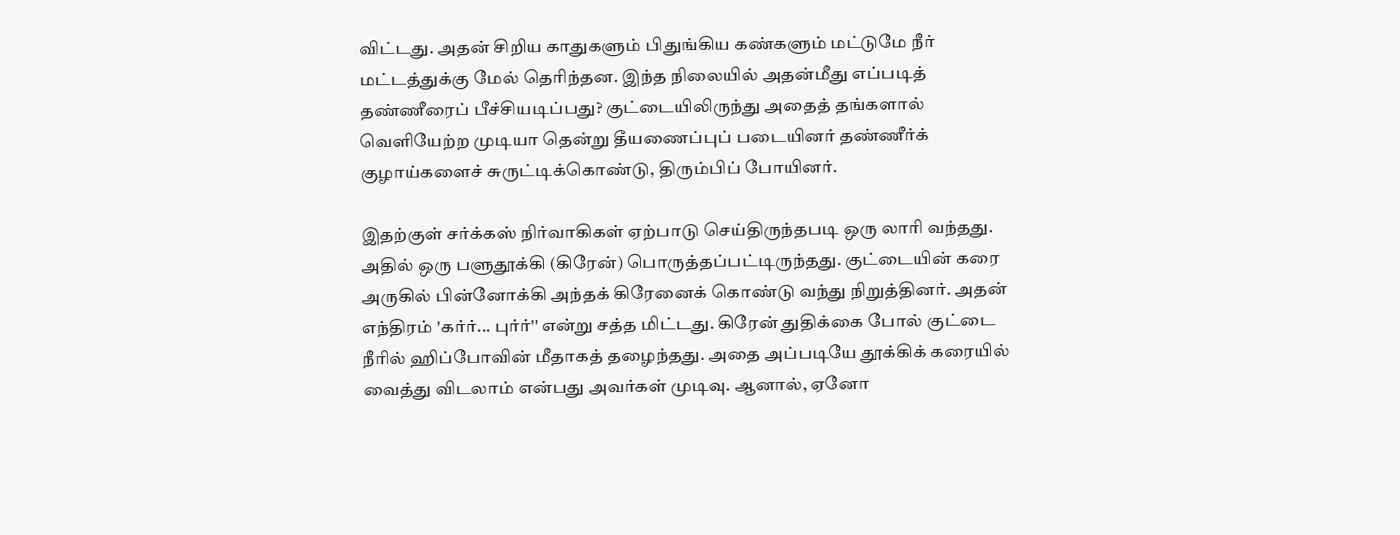விட்டது. அதன் சிறிய காதுகளும் பிதுங்கிய கண்களும் மட்டுமே நீர் மட்டத்துக்கு மேல் தெரிந்தன. இந்த நிலையில் அதன்மீது எப்படித் தண்ணீரைப் பீச்சியடிப்பது? குட்டையிலிருந்து அதைத் தங்களால் வெளியேற்ற முடியா தென்று தீயணைப்புப் படையினர் தண்ணீர்க் குழாய்களைச் சுருட்டிக்கொண்டு, திரும்பிப் போயினர்.

இதற்குள் சர்க்கஸ் நிர்வாகிகள் ஏற்பாடு செய்திருந்தபடி ஒரு லாரி வந்தது. அதில் ஒரு பளுதூக்கி (கிரேன்) பொருத்தப்பட்டிருந்தது. குட்டையின் கரை அருகில் பின்னோக்கி அந்தக் கிரேனைக் கொண்டு வந்து நிறுத்தினர். அதன் எந்திரம் 'கர்ர்... புர்ர்'' என்று சத்த மிட்டது. கிரேன் துதிக்கை போல் குட்டை நீரில் ஹிப்போவின் மீதாகத் தழைந்தது. அதை அப்படியே தூக்கிக் கரையில் வைத்து விடலாம் என்பது அவர்கள் முடிவு. ஆனால், ஏனோ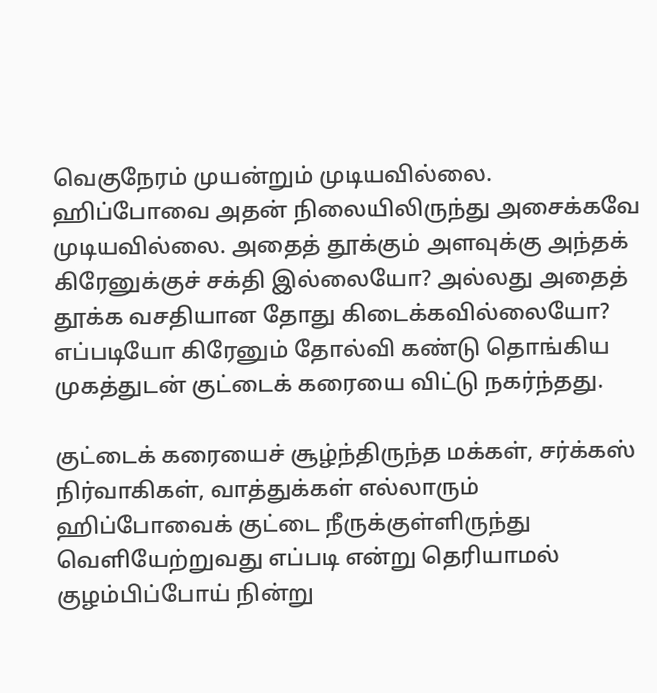வெகுநேரம் முயன்றும் முடியவில்லை. ஹிப்போவை அதன் நிலையிலிருந்து அசைக்கவே முடியவில்லை. அதைத் தூக்கும் அளவுக்கு அந்தக் கிரேனுக்குச் சக்தி இல்லையோ? அல்லது அதைத் தூக்க வசதியான தோது கிடைக்கவில்லையோ? எப்படியோ கிரேனும் தோல்வி கண்டு தொங்கிய முகத்துடன் குட்டைக் கரையை விட்டு நகர்ந்தது.

குட்டைக் கரையைச் சூழ்ந்திருந்த மக்கள், சர்க்கஸ் நிர்வாகிகள், வாத்துக்கள் எல்லாரும் ஹிப்போவைக் குட்டை நீருக்குள்ளிருந்து வெளியேற்றுவது எப்படி என்று தெரியாமல் குழம்பிப்போய் நின்று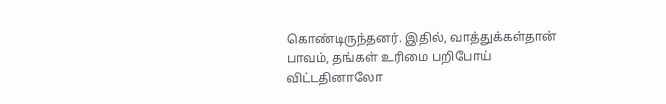கொண்டிருந்தனர். இதில், வாத்துக்கள்தான் பாவம், தங்கள் உரிமை பறிபோய் விட்டதினாலோ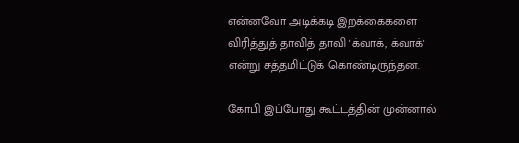என்னவோ அடிக்கடி இறக்கைகளை விரித்துத் தாவித் தாவி 'க்வாக், க்வாக்' என்று சத்தமிட்டுக் கொண்டிருந்தன.

கோபி இப்போது கூட்டத்தின் முன்னால்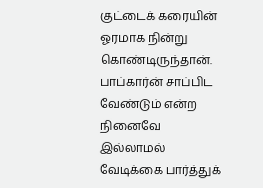குட்டைக் கரையின் ஓரமாக நின்று கொண்டிருந்தான். பாப்கார்ன் சாப்பிட வேண்டும் என்ற நினைவே இல்லாமல் வேடிக்கை பார்த்துக்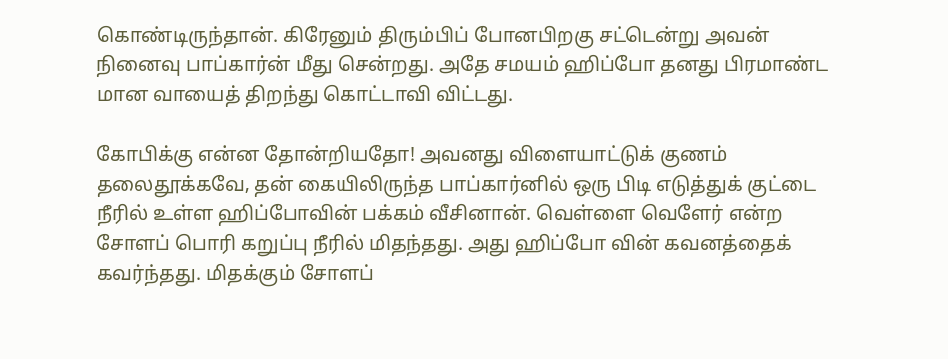கொண்டிருந்தான். கிரேனும் திரும்பிப் போனபிறகு சட்டென்று அவன் நினைவு பாப்கார்ன் மீது சென்றது. அதே சமயம் ஹிப்போ தனது பிரமாண்ட மான வாயைத் திறந்து கொட்டாவி விட்டது.

கோபிக்கு என்ன தோன்றியதோ! அவனது விளையாட்டுக் குணம் தலைதூக்கவே, தன் கையிலிருந்த பாப்கார்னில் ஒரு பிடி எடுத்துக் குட்டை நீரில் உள்ள ஹிப்போவின் பக்கம் வீசினான். வெள்ளை வெளேர் என்ற சோளப் பொரி கறுப்பு நீரில் மிதந்தது. அது ஹிப்போ வின் கவனத்தைக் கவர்ந்தது. மிதக்கும் சோளப்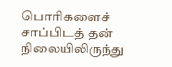பொரிகளைச் சாப்பிடத் தன் நிலையிலிருந்து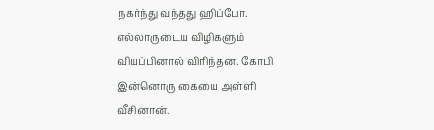நகர்ந்து வந்தது ஹிப்போ. எல்லாருடைய விழிகளும் வியப்பினால் விரிந்தன. கோபி இன்னொரு கையை அள்ளி வீசினான்.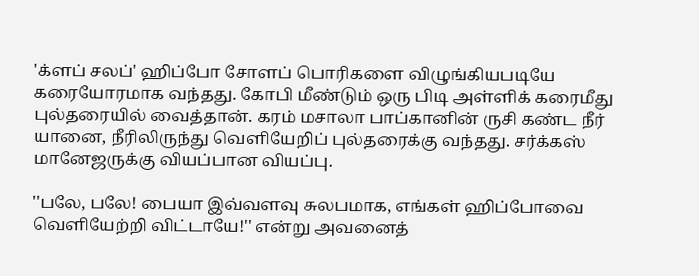'க்ளப் சலப்' ஹிப்போ சோளப் பொரிகளை விழுங்கியபடியே கரையோரமாக வந்தது. கோபி மீண்டும் ஒரு பிடி அள்ளிக் கரைமீது புல்தரையில் வைத்தான். கரம் மசாலா பாப்கானின் ருசி கண்ட நீர் யானை, நீரிலிருந்து வெளியேறிப் புல்தரைக்கு வந்தது. சர்க்கஸ் மானேஜருக்கு வியப்பான வியப்பு.

''பலே, பலே! பையா இவ்வளவு சுலபமாக, எங்கள் ஹிப்போவை வெளியேற்றி விட்டாயே!'' என்று அவனைத்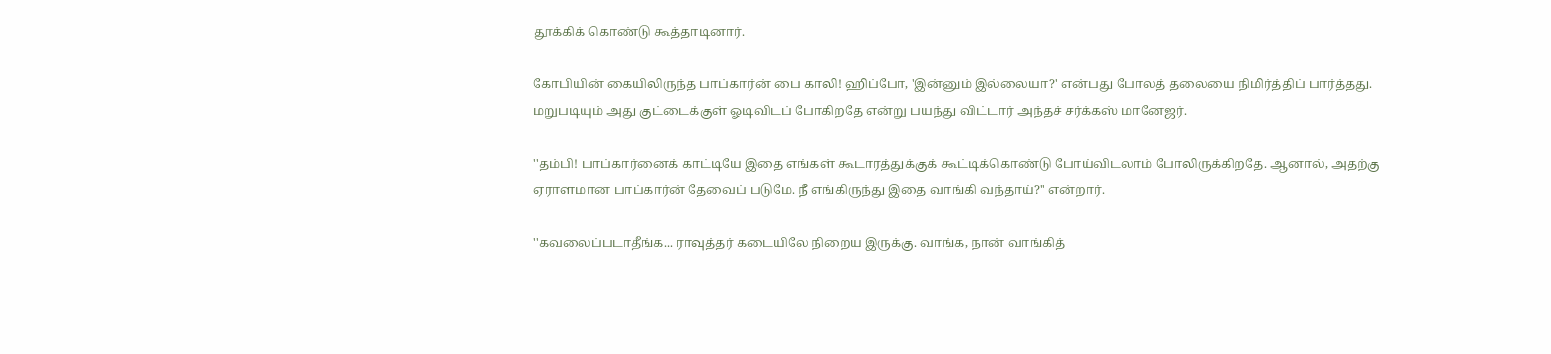தூக்கிக் கொண்டு கூத்தாடினார்.

கோபியின் கையிலிருந்த பாப்கார்ன் பை காலி! ஹிப்போ, 'இன்னும் இல்லையா?' என்பது போலத் தலையை நிமிர்த்திப் பார்த்தது. மறுபடியும் அது குட்டைக்குள் ஓடிவிடப் போகிறதே என்று பயந்து விட்டார் அந்தச் சர்க்கஸ் மானேஜர்.

''தம்பி! பாப்கார்னைக் காட்டியே இதை எங்கள் கூடாரத்துக்குக் கூட்டிக்கொண்டு போய்விடலாம் போலிருக்கிறதே. ஆனால், அதற்கு ஏராளமான பாப்கார்ன் தேவைப் படுமே. நீ எங்கிருந்து இதை வாங்கி வந்தாய்?'' என்றார்.

''கவலைப்படாதீங்க... ராவுத்தர் கடையிலே நிறைய இருக்கு. வாங்க, நான் வாங்கித்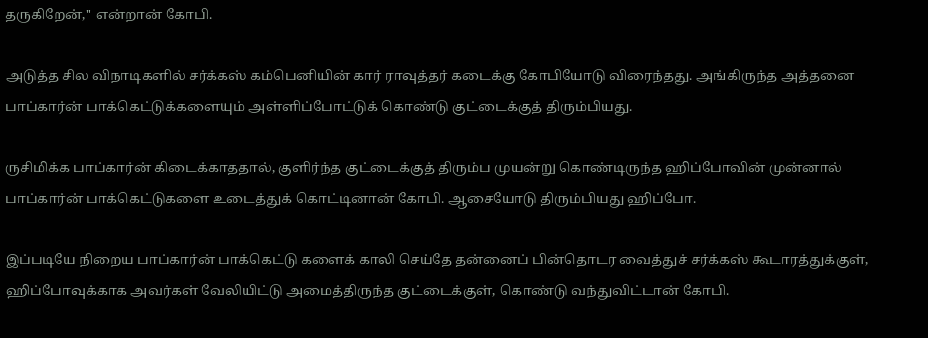தருகிறேன்,'' என்றான் கோபி.

அடுத்த சில விநாடிகளில் சர்க்கஸ் கம்பெனியின் கார் ராவுத்தர் கடைக்கு கோபியோடு விரைந்தது. அங்கிருந்த அத்தனை பாப்கார்ன் பாக்கெட்டுக்களையும் அள்ளிப்போட்டுக் கொண்டு குட்டைக்குத் திரும்பியது.

ருசிமிக்க பாப்கார்ன் கிடைக்காததால், குளிர்ந்த குட்டைக்குத் திரும்ப முயன்று கொண்டிருந்த ஹிப்போவின் முன்னால் பாப்கார்ன் பாக்கெட்டுகளை உடைத்துக் கொட்டினான் கோபி. ஆசையோடு திரும்பியது ஹிப்போ.

இப்படியே நிறைய பாப்கார்ன் பாக்கெட்டு களைக் காலி செய்தே தன்னைப் பின்தொடர வைத்துச் சர்க்கஸ் கூடாரத்துக்குள், ஹிப்போவுக்காக அவர்கள் வேலியிட்டு அமைத்திருந்த குட்டைக்குள், கொண்டு வந்துவிட்டான் கோபி.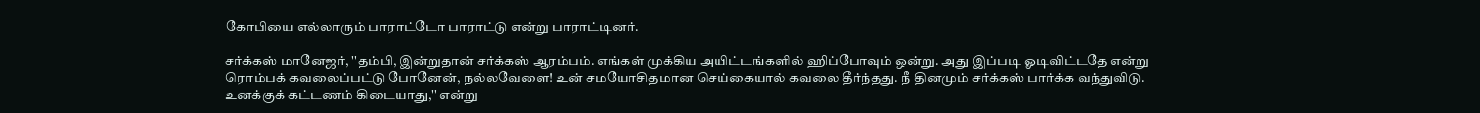கோபியை எல்லாரும் பாராட்டோ பாராட்டு என்று பாராட்டினர்.

சர்க்கஸ் மானேஜர், ''தம்பி, இன்றுதான் சர்க்கஸ் ஆரம்பம். எங்கள் முக்கிய அயிட்டங்களில் ஹிப்போவும் ஒன்று. அது இப்படி ஓடிவிட்டதே என்று ரொம்பக் கவலைப்பட்டு போனேன், நல்லவேளை! உன் சமயோசிதமான செய்கையால் கவலை தீர்ந்தது. நீ தினமும் சர்க்கஸ் பார்க்க வந்துவிடு. உனக்குக் கட்டணம் கிடையாது,'' என்று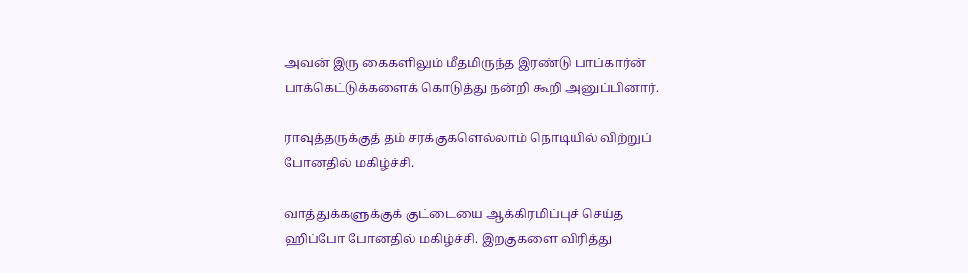அவன் இரு கைகளிலும் மீதமிருந்த இரண்டு பாப்கார்ன் பாக்கெட்டுக்களைக் கொடுத்து நன்றி கூறி அனுப்பினார்.

ராவுத்தருக்குத் தம் சரக்குகளெல்லாம் நொடியில் விற்றுப் போனதில் மகிழ்ச்சி.

வாத்துக்களுக்குக் குட்டையை ஆக்கிரமிப்புச் செய்த ஹிப்போ போனதில் மகிழ்ச்சி. இறகுகளை விரித்து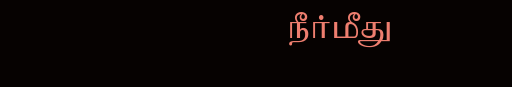நீர்மீது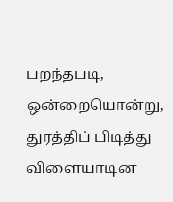பறந்தபடி, ஒன்றையொன்று, துரத்திப் பிடித்து விளையாடின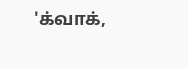'க்வாக்,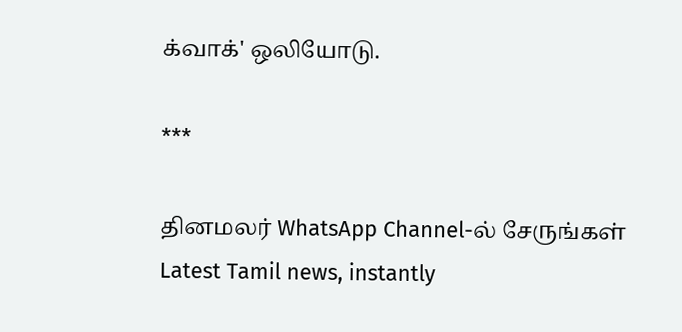க்வாக்' ஒலியோடு.

***

தினமலர் WhatsApp Channel-ல் சேருங்கள்
Latest Tamil news, instantly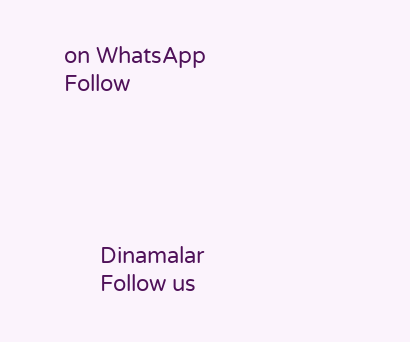on WhatsApp
Follow





      Dinamalar
      Follow us